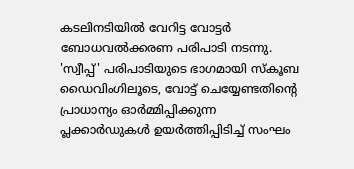കടലിനടിയിൽ വേറിട്ട വോട്ടർ ബോധവൽക്കരണ പരിപാടി നടന്നു. 'സ്വീപ്പ്' പരിപാടിയുടെ ഭാഗമായി സ്കൂബ ഡൈവിംഗിലൂടെ, വോട്ട് ചെയ്യേണ്ടതിൻ്റെ പ്രാധാന്യം ഓർമ്മിപ്പിക്കുന്ന പ്ലക്കാർഡുകൾ ഉയർത്തിപ്പിടിച്ച് സംഘം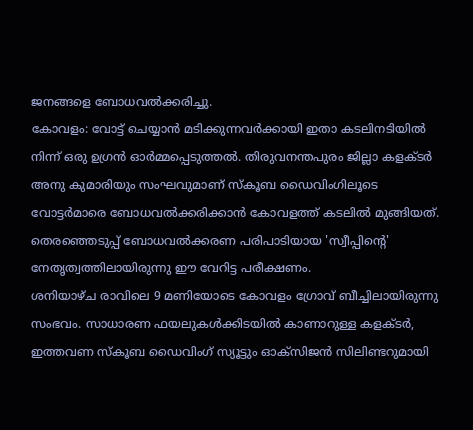ജനങ്ങളെ ബോധവൽക്കരിച്ചു.
കോവളം: വോട്ട് ചെയ്യാൻ മടിക്കുന്നവർക്കായി ഇതാ കടലിനടിയിൽ നിന്ന് ഒരു ഉഗ്രൻ ഓർമ്മപ്പെടുത്തൽ. തിരുവനന്തപുരം ജില്ലാ കളക്ടർ അനു കുമാരിയും സംഘവുമാണ് സ്കൂബ ഡൈവിംഗിലൂടെ വോട്ടർമാരെ ബോധവൽക്കരിക്കാൻ കോവളത്ത് കടലിൽ മുങ്ങിയത്. തെരഞ്ഞെടുപ്പ് ബോധവൽക്കരണ പരിപാടിയായ 'സ്വീപ്പിന്റെ' നേതൃത്വത്തിലായിരുന്നു ഈ വേറിട്ട പരീക്ഷണം.
ശനിയാഴ്ച രാവിലെ 9 മണിയോടെ കോവളം ഗ്രോവ് ബീച്ചിലായിരുന്നു സംഭവം. സാധാരണ ഫയലുകൾക്കിടയിൽ കാണാറുള്ള കളക്ടർ, ഇത്തവണ സ്കൂബ ഡൈവിംഗ് സ്യൂട്ടും ഓക്സിജൻ സിലിണ്ടറുമായി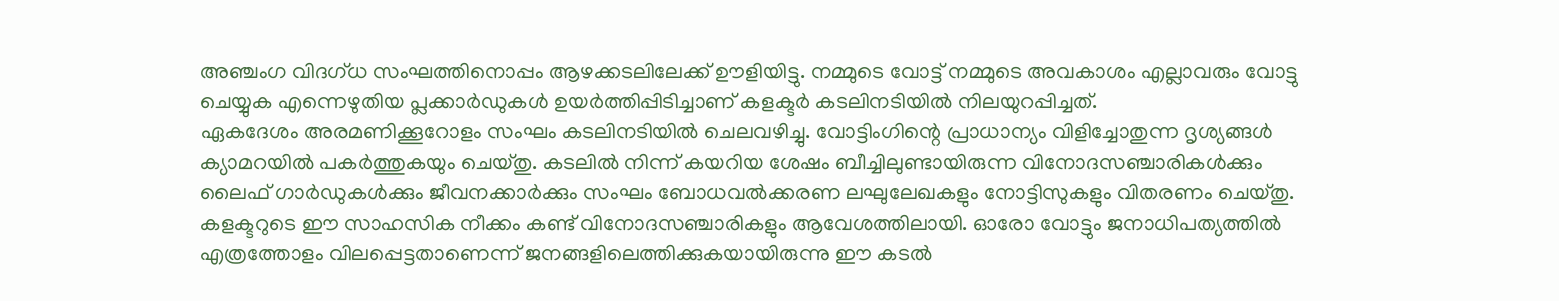അഞ്ചംഗ വിദഗ്ധ സംഘത്തിനൊപ്പം ആഴക്കടലിലേക്ക് ഊളിയിട്ടു. നമ്മുടെ വോട്ട് നമ്മുടെ അവകാശം എല്ലാവരും വോട്ടു ചെയ്യുക എന്നെഴുതിയ പ്ലക്കാർഡുകൾ ഉയർത്തിപ്പിടിച്ചാണ് കളക്ടർ കടലിനടിയിൽ നിലയുറപ്പിച്ചത്.
ഏകദേശം അരമണിക്കൂറോളം സംഘം കടലിനടിയിൽ ചെലവഴിച്ചു. വോട്ടിംഗിന്റെ പ്രാധാന്യം വിളിച്ചോതുന്ന ദൃശ്യങ്ങൾ ക്യാമറയിൽ പകർത്തുകയും ചെയ്തു. കടലിൽ നിന്ന് കയറിയ ശേഷം ബീച്ചിലുണ്ടായിരുന്ന വിനോദസഞ്ചാരികൾക്കും ലൈഫ് ഗാർഡുകൾക്കും ജീവനക്കാർക്കും സംഘം ബോധവൽക്കരണ ലഘുലേഖകളും നോട്ടിസുകളും വിതരണം ചെയ്തു. കളക്ടറുടെ ഈ സാഹസിക നീക്കം കണ്ട് വിനോദസഞ്ചാരികളും ആവേശത്തിലായി. ഓരോ വോട്ടും ജനാധിപത്യത്തിൽ എത്രത്തോളം വിലപ്പെട്ടതാണെന്ന് ജനങ്ങളിലെത്തിക്കുകയായിരുന്നു ഈ കടൽ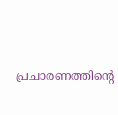പ്രചാരണത്തിന്റെ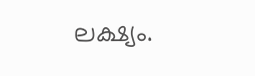ലക്ഷ്യം.